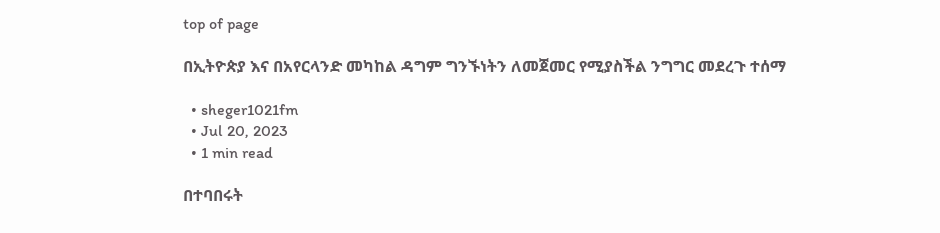top of page

በኢትዮጵያ እና በአየርላንድ መካከል ዳግም ግንኙነትን ለመጀመር የሚያስችል ንግግር መደረጉ ተሰማ

  • sheger1021fm
  • Jul 20, 2023
  • 1 min read

በተባበሩት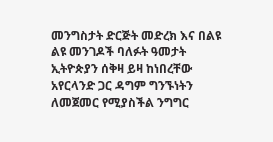መንግስታት ድርጅት መድረክ እና በልዩ ልዩ መንገዶች ባለፉት ዓመታት ኢትዮጵያን ሰቅዛ ይዛ ከነበረቸው አየርላንድ ጋር ዳግም ግንኙነትን ለመጀመር የሚያስችል ንግግር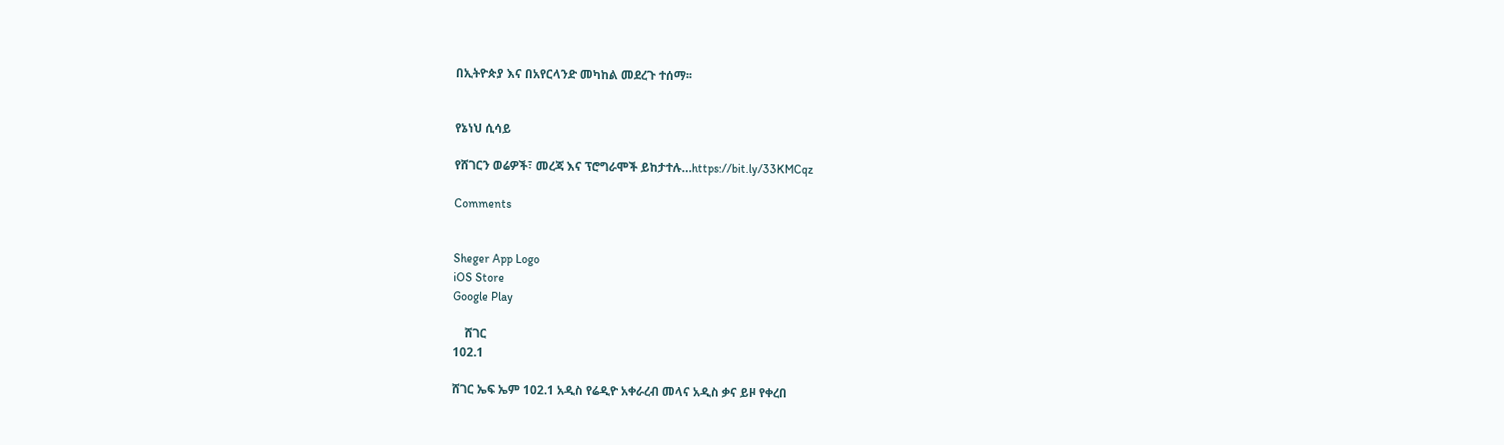በኢትዮጵያ እና በአየርላንድ መካከል መደረጉ ተሰማ፡፡


የኔነህ ሲሳይ

የሸገርን ወሬዎች፣ መረጃ እና ፕሮግራሞች ይከታተሉ…https://bit.ly/33KMCqz

Comments


Sheger App Logo
iOS Store
Google Play

    ሸገር
102.1

ሸገር ኤፍ ኤም 102.1 አዲስ የሬዲዮ አቀራረብ መላና አዲስ ቃና ይዞ የቀረበ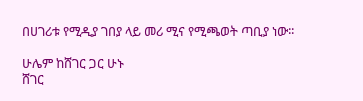በሀገሪቱ የሚዲያ ገበያ ላይ መሪ ሚና የሚጫወት ጣቢያ ነው፡፡

ሁሌም ከሸገር ጋር ሁኑ
ሸገር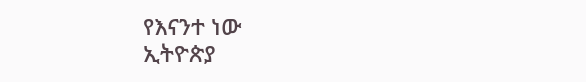የእናንተ ነው
ኢትዮጵያ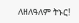ለዘለዓለም ትኑር!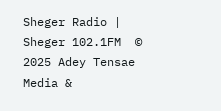Sheger Radio | Sheger 102.1FM  © 2025 Adey Tensae Media &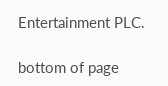Entertainment PLC.

bottom of page